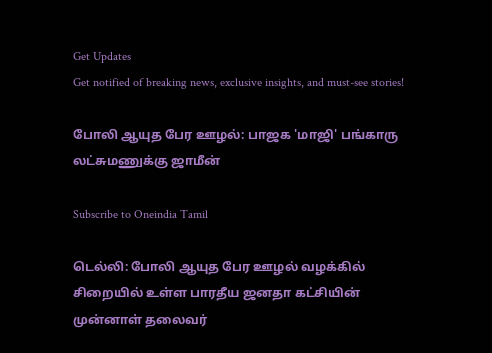Get Updates
Get notified of breaking news, exclusive insights, and must-see stories!

போலி ஆயுத பேர ஊழல்: பாஜக 'மாஜி' பங்காரு லட்சுமணுக்கு ஜாமீன்

Subscribe to Oneindia Tamil

டெல்லி: போலி ஆயுத பேர ஊழல் வழக்கில் சிறையில் உள்ள பாரதீய ஜனதா கட்சியின் முன்னாள் தலைவர்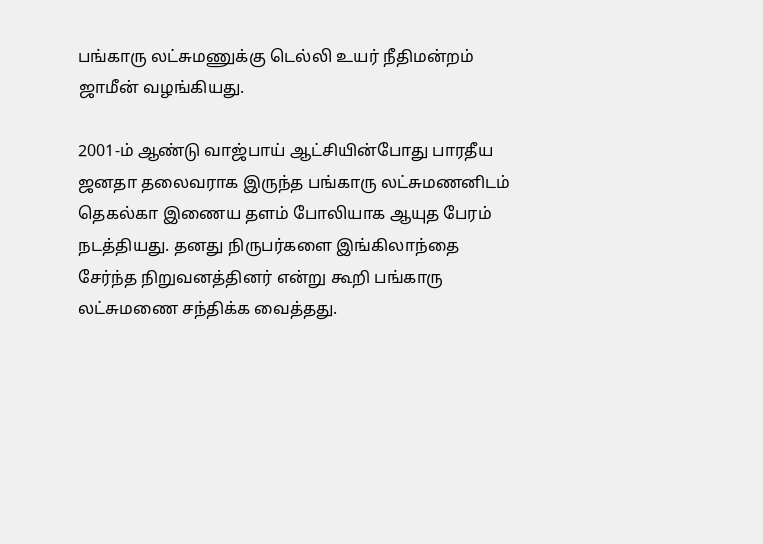பங்காரு லட்சுமணுக்கு டெல்லி உயர் நீதிமன்றம் ஜாமீன் வழங்கியது.

2001-ம் ஆண்டு வாஜ்பாய் ஆட்சியின்போது பாரதீய ஜனதா தலைவராக இருந்த பங்காரு லட்சுமணனிடம் தெகல்கா இணைய தளம் போலியாக ஆயுத பேரம் நடத்தியது. தனது நிருபர்களை இங்கிலாந்தை சேர்ந்த நிறுவனத்தினர் என்று கூறி பங்காரு லட்சுமணை சந்திக்க வைத்தது.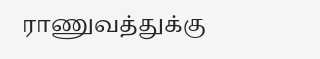ராணுவத்துக்கு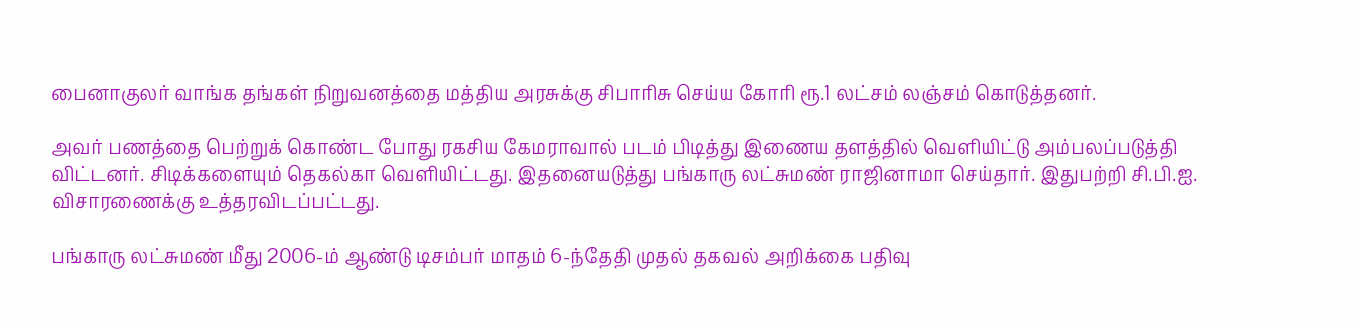பைனாகுலர் வாங்க தங்கள் நிறுவனத்தை மத்திய அரசுக்கு சிபாரிசு செய்ய கோரி ரூ.1 லட்சம் லஞ்சம் கொடுத்தனர்.

அவர் பணத்தை பெற்றுக் கொண்ட போது ரகசிய கேமராவால் படம் பிடித்து இணைய தளத்தில் வெளியிட்டு அம்பலப்படுத்தி விட்டனர். சிடிக்களையும் தெகல்கா வெளியிட்டது. இதனையடுத்து பங்காரு லட்சுமண் ராஜினாமா செய்தார். இதுபற்றி சி.பி.ஐ. விசாரணைக்கு உத்தரவிடப்பட்டது.

பங்காரு லட்சுமண் மீது 2006-ம் ஆண்டு டிசம்பர் மாதம் 6-ந்தேதி முதல் தகவல் அறிக்கை பதிவு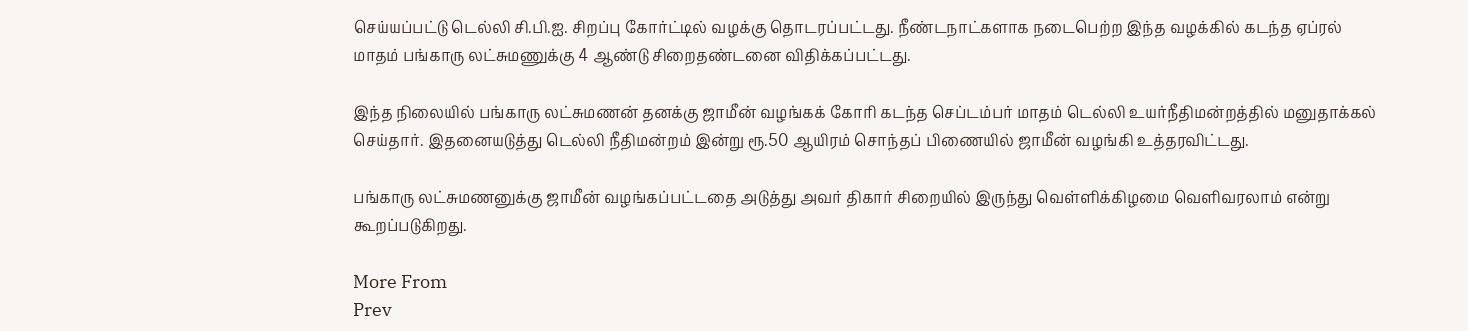செய்யப்பட்டு டெல்லி சி.பி.ஐ. சிறப்பு கோர்ட்டில் வழக்கு தொடரப்பட்டது. நீண்டநாட்களாக நடைபெற்ற இந்த வழக்கில் கடந்த ஏப்ரல் மாதம் பங்காரு லட்சுமணுக்கு 4 ஆண்டு சிறைதண்டனை விதிக்கப்பட்டது.

இந்த நிலையில் பங்காரு லட்சுமணன் தனக்கு ஜாமீன் வழங்கக் கோரி கடந்த செப்டம்பர் மாதம் டெல்லி உயர்நீதிமன்றத்தில் மனுதாக்கல் செய்தார். இதனையடுத்து டெல்லி நீதிமன்றம் இன்று ரூ.50 ஆயிரம் சொந்தப் பிணையில் ஜாமீன் வழங்கி உத்தரவிட்டது.

பங்காரு லட்சுமணனுக்கு ஜாமீன் வழங்கப்பட்டதை அடுத்து அவர் திகார் சிறையில் இருந்து வெள்ளிக்கிழமை வெளிவரலாம் என்று கூறப்படுகிறது.

More From
Prev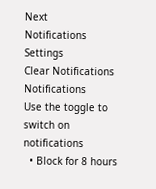Next
Notifications
Settings
Clear Notifications
Notifications
Use the toggle to switch on notifications
  • Block for 8 hours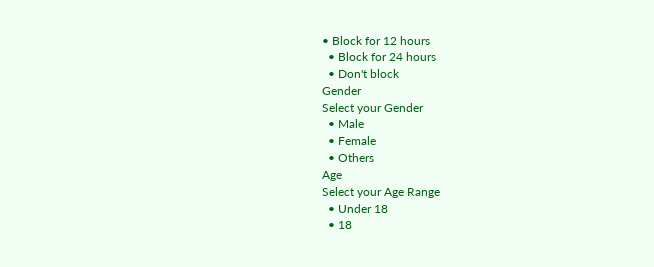• Block for 12 hours
  • Block for 24 hours
  • Don't block
Gender
Select your Gender
  • Male
  • Female
  • Others
Age
Select your Age Range
  • Under 18
  • 18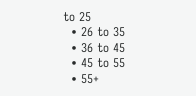to 25
  • 26 to 35
  • 36 to 45
  • 45 to 55
  • 55+